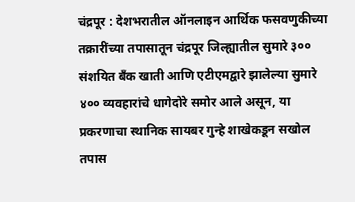चंद्रपूर : देशभरातील ऑनलाइन आर्थिक फसवणुकीच्या तक्रारींच्या तपासातून चंद्रपूर जिल्ह्यातील सुमारे ३०० संशयित बँक खाती आणि एटीएमद्वारे झालेल्या सुमारे ४०० व्यवहारांचे धागेदोरे समोर आले असून, या प्रकरणाचा स्थानिक सायबर गुन्हे शाखेकडून सखोल तपास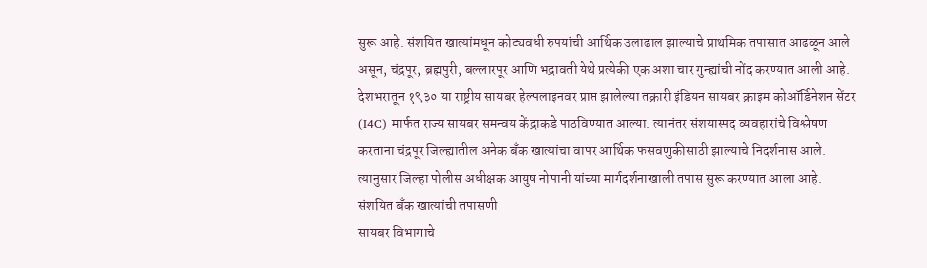सुरू आहे. संशयित खात्यांमधून कोट्यवधी रुपयांची आर्थिक उलाढाल झाल्याचे प्राथमिक तपासात आढळून आले असून, चंद्रपूर, ब्रह्मपुरी, बल्लारपूर आणि भद्रावती येथे प्रत्येकी एक अशा चार गुन्ह्यांची नोंद करण्यात आली आहे.
देशभरातून १९३० या राष्ट्रीय सायबर हेल्पलाइनवर प्राप्त झालेल्या तक्रारी इंडियन सायबर क्राइम कोऑर्डिनेशन सेंटर (I4C) मार्फत राज्य सायबर समन्वय केंद्राकडे पाठविण्यात आल्या. त्यानंतर संशयास्पद व्यवहारांचे विश्लेषण करताना चंद्रपूर जिल्ह्यातील अनेक बँक खात्यांचा वापर आर्थिक फसवणुकीसाठी झाल्याचे निदर्शनास आले. त्यानुसार जिल्हा पोलीस अधीक्षक आयुष नोपानी यांच्या मार्गदर्शनाखाली तपास सुरू करण्यात आला आहे.
संशयित बँक खात्यांची तपासणी
सायबर विभागाचे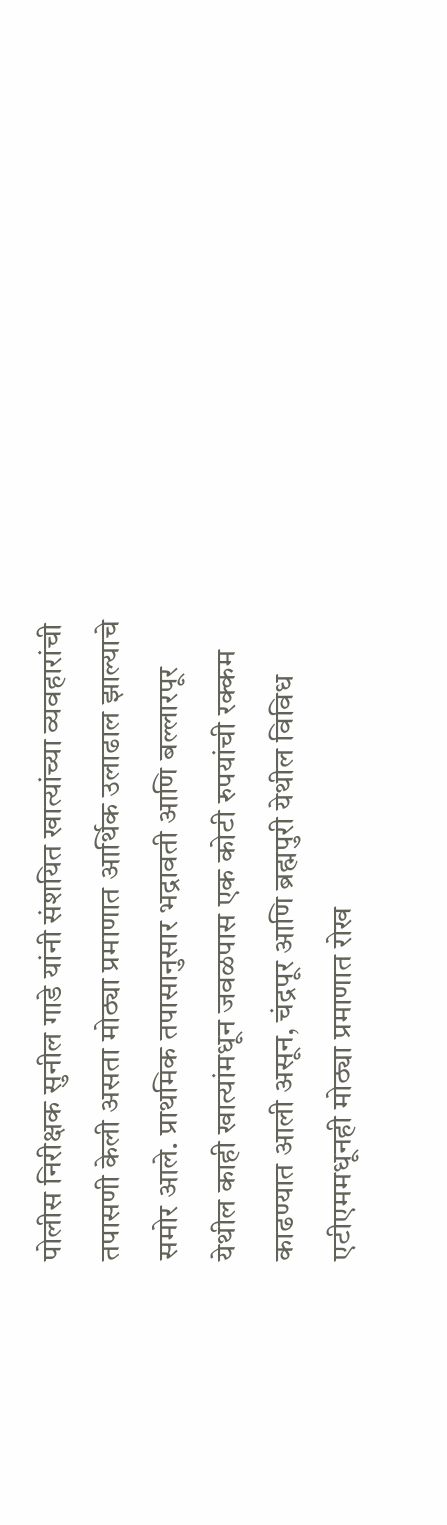पोलीस निरीक्षक सुनील गाडे यांनी संशयित खात्यांच्या व्यवहारांची तपासणी केली असता मोठ्या प्रमाणात आर्थिक उलाढाल झाल्याचे समोर आले. प्राथमिक तपासानुसार भद्रावती आणि बल्लारपूर येथील काही खात्यांमधून जवळपास एक कोटी रुपयांची रक्कम काढण्यात आली असून, चंद्रपूर आणि ब्रह्मपुरी येथील विविध एटीएममधूनही मोठ्या प्रमाणात रोख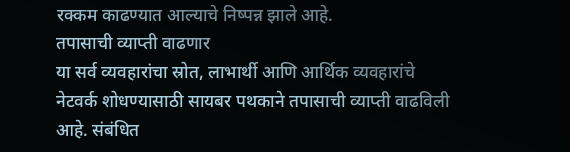रक्कम काढण्यात आल्याचे निष्पन्न झाले आहे.
तपासाची व्याप्ती वाढणार
या सर्व व्यवहारांचा स्रोत, लाभार्थी आणि आर्थिक व्यवहारांचे नेटवर्क शोधण्यासाठी सायबर पथकाने तपासाची व्याप्ती वाढविली आहे. संबंधित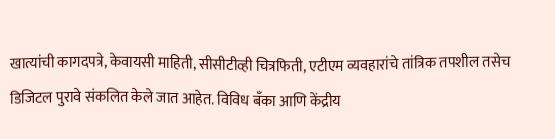खात्यांची कागदपत्रे, केवायसी माहिती, सीसीटीव्ही चित्रफिती, एटीएम व्यवहारांचे तांत्रिक तपशील तसेच डिजिटल पुरावे संकलित केले जात आहेत. विविध बँका आणि केंद्रीय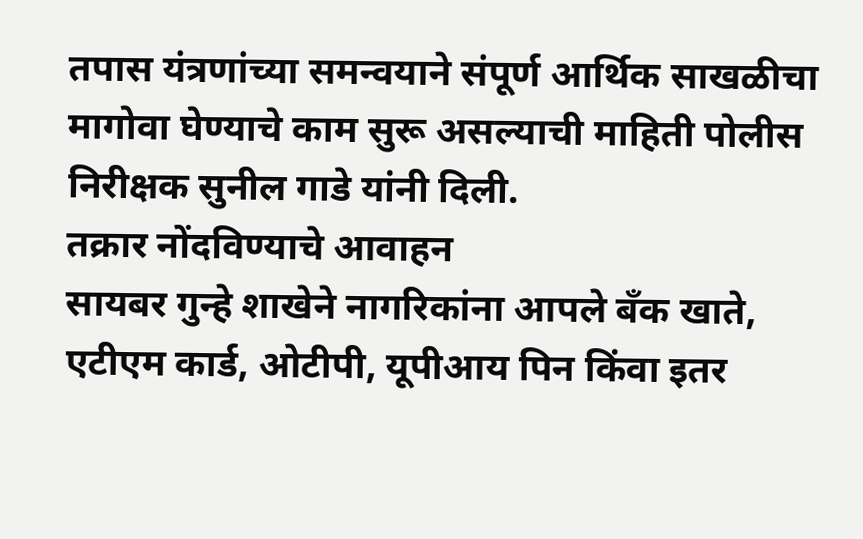तपास यंत्रणांच्या समन्वयाने संपूर्ण आर्थिक साखळीचा मागोवा घेण्याचे काम सुरू असल्याची माहिती पोलीस निरीक्षक सुनील गाडे यांनी दिली.
तक्रार नोंदविण्याचे आवाहन
सायबर गुन्हे शाखेने नागरिकांना आपले बँक खाते, एटीएम कार्ड, ओटीपी, यूपीआय पिन किंवा इतर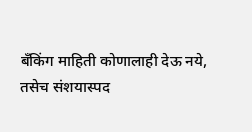बँकिंग माहिती कोणालाही देऊ नये, तसेच संशयास्पद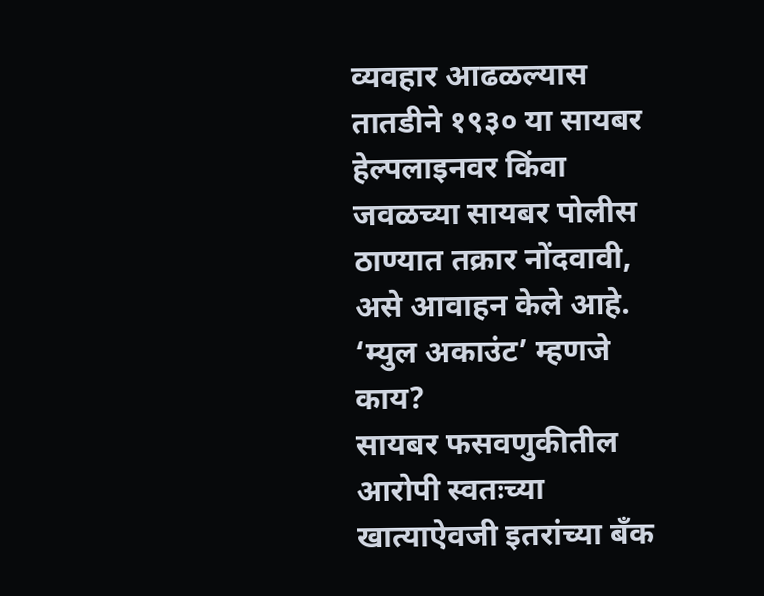व्यवहार आढळल्यास तातडीने १९३० या सायबर हेल्पलाइनवर किंवा जवळच्या सायबर पोलीस ठाण्यात तक्रार नोंदवावी, असे आवाहन केले आहे.
‘म्युल अकाउंट’ म्हणजे काय?
सायबर फसवणुकीतील आरोपी स्वतःच्या खात्याऐवजी इतरांच्या बँक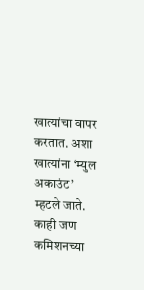खात्यांचा वापर करतात. अशा खात्यांना ‘म्युल अकाउंट’ म्हटले जाते. काही जण कमिशनच्या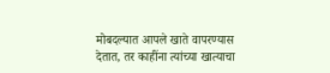मोबदल्यात आपले खाते वापरण्यास देतात, तर काहींना त्यांच्या खात्याचा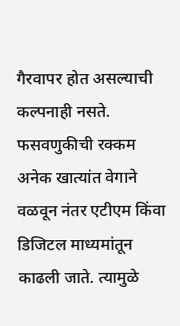गैरवापर होत असल्याची कल्पनाही नसते. फसवणुकीची रक्कम अनेक खात्यांत वेगाने वळवून नंतर एटीएम किंवा डिजिटल माध्यमांतून काढली जाते. त्यामुळे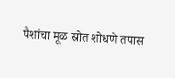पैशांचा मूळ स्रोत शोधणे तपास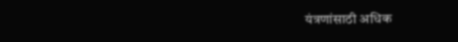यंत्रणांसाठी अधिक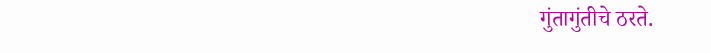गुंतागुंतीचे ठरते.